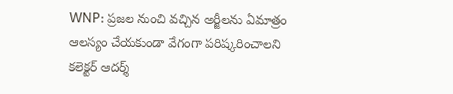WNP: ప్రజల నుంచి వచ్చిన అర్జీలను ఏమాత్రం ఆలస్యం చేయకుండా వేగంగా పరిష్కరించాలని కలెక్టర్ ఆదర్శ్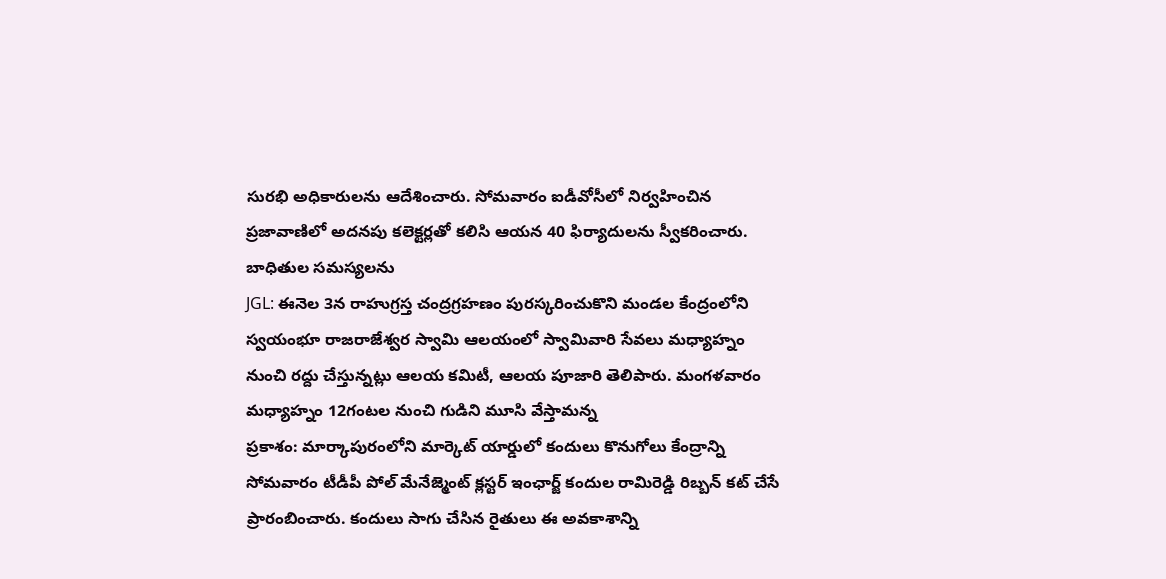సురభి అధికారులను ఆదేశించారు. సోమవారం ఐడీవోసీలో నిర్వహించిన ప్రజావాణిలో అదనపు కలెక్టర్లతో కలిసి ఆయన 40 ఫిర్యాదులను స్వీకరించారు. బాధితుల సమస్యలను
JGL: ఈనెల 3న రాహుగ్రస్త చంద్రగ్రహణం పురస్కరించుకొని మండల కేంద్రంలోని స్వయంభూ రాజరాజేశ్వర స్వామి ఆలయంలో స్వామివారి సేవలు మధ్యాహ్నం నుంచి రద్దు చేస్తున్నట్లు ఆలయ కమిటీ, ఆలయ పూజారి తెలిపారు. మంగళవారం మధ్యాహ్నం 12గంటల నుంచి గుడిని మూసి వేస్తామన్న
ప్రకాశం: మార్కాపురంలోని మార్కెట్ యార్డులో కందులు కొనుగోలు కేంద్రాన్ని సోమవారం టీడీపీ పోల్ మేనేజ్మెంట్ క్లస్టర్ ఇంఛార్జ్ కందుల రామిరెడ్డి రిబ్బన్ కట్ చేసే ప్రారంబించారు. కందులు సాగు చేసిన రైతులు ఈ అవకాశాన్ని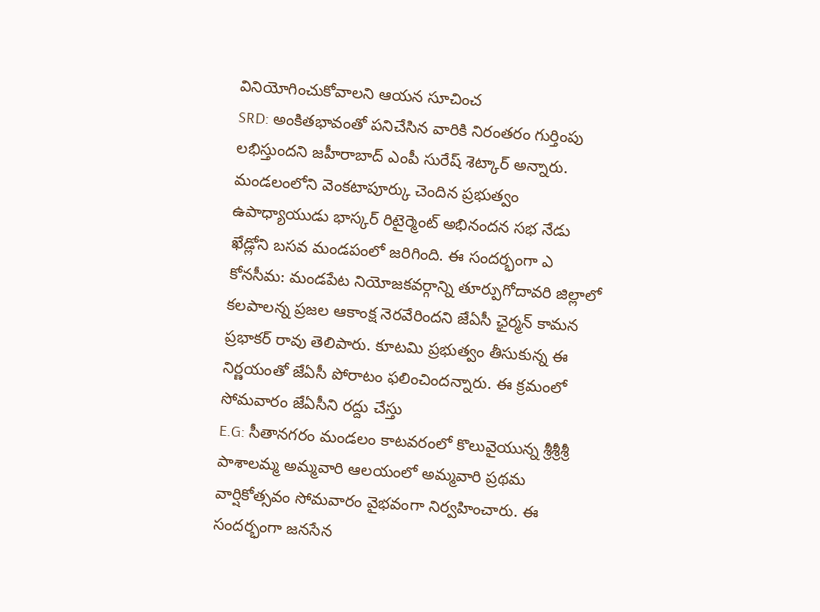వినియోగించుకోవాలని ఆయన సూచించ
SRD: అంకితభావంతో పనిచేసిన వారికి నిరంతరం గుర్తింపు లభిస్తుందని జహీరాబాద్ ఎంపీ సురేష్ శెట్కార్ అన్నారు. మండలంలోని వెంకటాపూర్కు చెందిన ప్రభుత్వం ఉపాధ్యాయుడు భాస్కర్ రిటైర్మెంట్ అభినందన సభ నేడు ఖేడ్లోని బసవ మండపంలో జరిగింది. ఈ సందర్భంగా ఎ
కోనసీమ: మండపేట నియోజకవర్గాన్ని తూర్పుగోదావరి జిల్లాలో కలపాలన్న ప్రజల ఆకాంక్ష నెరవేరిందని జేఏసీ ఛైర్మన్ కామన ప్రభాకర్ రావు తెలిపారు. కూటమి ప్రభుత్వం తీసుకున్న ఈ నిర్ణయంతో జేఏసీ పోరాటం ఫలించిందన్నారు. ఈ క్రమంలో సోమవారం జేఏసీని రద్దు చేస్తు
E.G: సీతానగరం మండలం కాటవరంలో కొలువైయున్న శ్రీశ్రీశ్రీ పాశాలమ్మ అమ్మవారి ఆలయంలో అమ్మవారి ప్రథమ వార్షికోత్సవం సోమవారం వైభవంగా నిర్వహించారు. ఈ సందర్భంగా జనసేన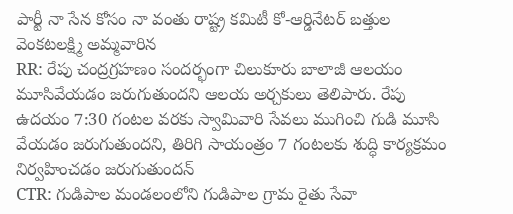పార్టీ నా సేన కోసం నా వంతు రాష్ట్ర కమిటీ కో-ఆర్డినేటర్ బత్తుల వెంకటలక్ష్మి అమ్మవారిన
RR: రేపు చంద్రగ్రహణం సందర్భంగా చిలుకూరు బాలాజీ ఆలయం మూసివేయడం జరుగుతుందని ఆలయ అర్చకులు తెలిపారు. రేపు ఉదయం 7:30 గంటల వరకు స్వామివారి సేవలు ముగించి గుడి మూసి వేయడం జరుగుతుందని, తిరిగి సాయంత్రం 7 గంటలకు శుద్ధి కార్యక్రమం నిర్వహించడం జరుగుతుందన్
CTR: గుడిపాల మండలంలోని గుడిపాల గ్రామ రైతు సేవా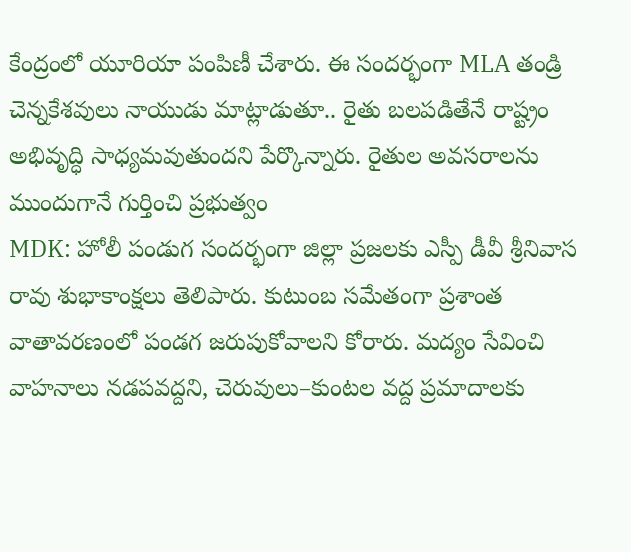కేంద్రంలో యూరియా పంపిణీ చేశారు. ఈ సందర్భంగా MLA తండ్రి చెన్నకేశవులు నాయుడు మాట్లాడుతూ.. రైతు బలపడితేనే రాష్ట్రం అభివృద్ధి సాధ్యమవుతుందని పేర్కొన్నారు. రైతుల అవసరాలను ముందుగానే గుర్తించి ప్రభుత్వం
MDK: హోలీ పండుగ సందర్భంగా జిల్లా ప్రజలకు ఎస్పీ డీవీ శ్రీనివాస రావు శుభాకాంక్షలు తెలిపారు. కుటుంబ సమేతంగా ప్రశాంత వాతావరణంలో పండగ జరుపుకోవాలని కోరారు. మద్యం సేవించి వాహనాలు నడపవద్దని, చెరువులు–కుంటల వద్ద ప్రమాదాలకు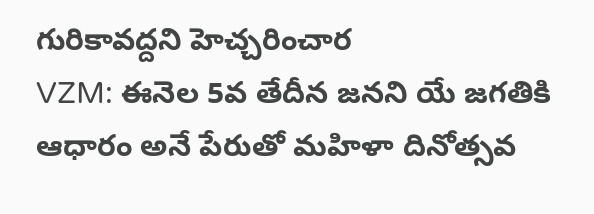గురికావద్దని హెచ్చరించార
VZM: ఈనెల 5వ తేదీన జనని యే జగతికి ఆధారం అనే పేరుతో మహిళా దినోత్సవ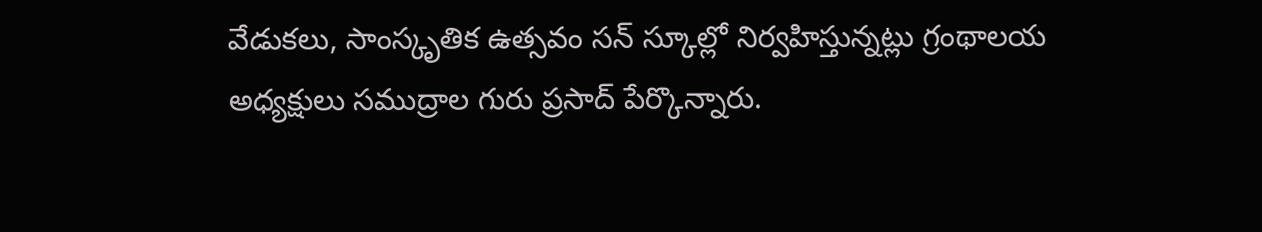వేడుకలు, సాంస్కృతిక ఉత్సవం సన్ స్కూల్లో నిర్వహిస్తున్నట్లు గ్రంథాలయ అధ్యక్షులు సముద్రాల గురు ప్రసాద్ పేర్కొన్నారు.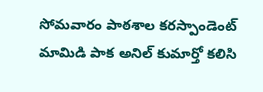సోమవారం పాఠశాల కరస్పాండెంట్ మామిడి పాక అనిల్ కుమార్తో కలిసి